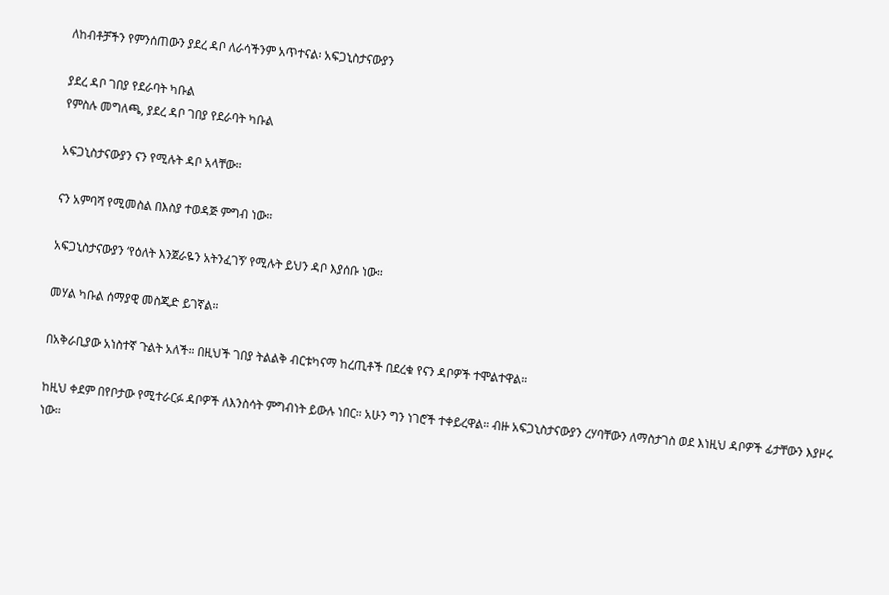ለከብቶቻችን የምንሰጠውን ያደረ ዳቦ ለራሳችንም አጥተናል፡ አፍጋኒስታናውያን

ያደረ ዳቦ ገበያ የደራባት ካቡል
የምስሉ መግለጫ, ያደረ ዳቦ ገበያ የደራባት ካቡል

አፍጋኒስታናውያን ናን የሚሉት ዳቦ አላቸው።

ናን አምባሻ የሚመስል በእስያ ተወዳጅ ምግብ ነው።

አፍጋኒስታናውያን ‘የዕለት እንጀራዬን አትንፈገኝ’ የሚሉት ይህን ዳቦ እያሰቡ ነው።

መሃል ካቡል ሰማያዊ መስጂድ ይገኛል።

በአቅራቢያው አነስተኛ ጉልት አለች። በዚህች ገበያ ትልልቅ ብርቱካናማ ከረጢቶች በደረቁ የናን ዳቦዎች ተሞልተዋል።

ከዚህ ቀደም በየቦታው የሚተራርፉ ዳቦዎች ለእንስሳት ምግብነት ይውሉ ነበር። አሁን ግን ነገሮች ተቀይረዋል። ብዙ አፍጋኒስታናውያን ረሃባቸውን ለማስታገስ ወደ እነዚህ ዳቦዎች ፊታቸውን እያዞሩ ነው።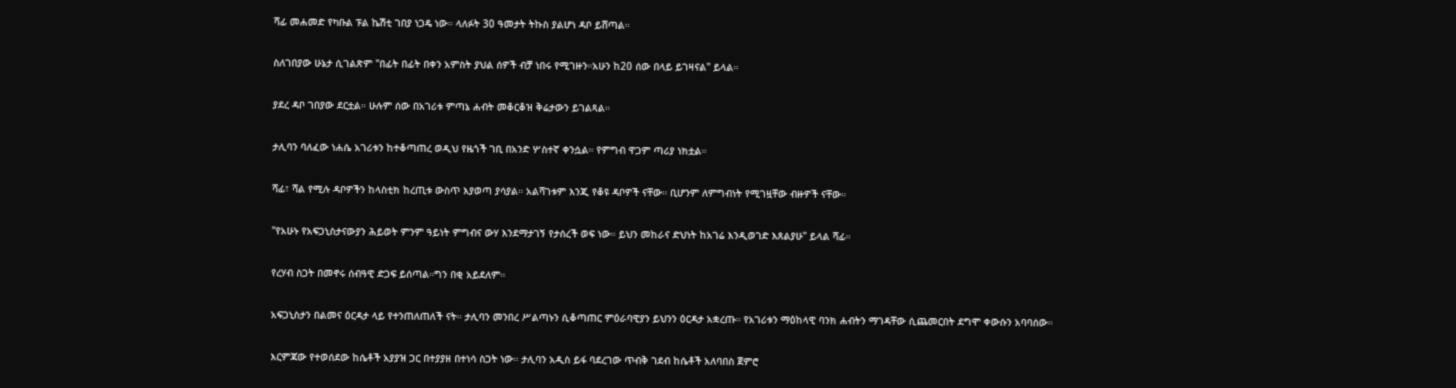ሻፊ መሐመድ የካቡል ፑል ኬሽቲ ገበያ ነጋዴ ነው። ላለፉት 30 ዓመታት ትኩስ ያልሆነ ዳቦ ይሸጣል።

ስለገበያው ሁኔታ ሲገልጽም "በፊት በፊት በቀን አምስት ያህል ሰዎች ብቻ ነበሩ የሚገዙን።አሁን ከ20 ሰው በላይ ይገዛናል" ይላል።

ያደረ ዳቦ ገበያው ደርቷል። ሁሉም ሰው በአገሪቱ ምጣኔ ሐብት መቆርቆዝ ቅሬታውን ይገልጻል።

ታሊባን ባለፈው ነሐሴ አገሪቱን ከተቆጣጠረ ወዲህ የዜጎች ገቢ በአንድ ሦስተኛ ቀንሷል። የምግብ ዋጋም ጣሪያ ነክቷል።

ሻፊ፣ ሻል የሚሉ ዳቦዎችን ከላስቲክ ከረጢቱ ውስጥ እያወጣ ያሳያል። አልሻገቱም እንጂ የቆዩ ዳቦዎች ናቸው። ቢሆንም ለምግብነት የሚገዟቸው ብዙዎች ናቸው።

"የአሁኑ የአፍጋኒስታናውያን ሕይወት ምንም ዓይነት ምግብና ውሃ እንደማታገኝ የታሰረች ወፍ ነው። ይህን መከራና ድህነት ከአገሬ እንዲወገድ እጸልያሁ" ይላል ሻፊ።

የረሃብ ስጋት በመኖሩ ሰብዓዊ ድጋፍ ይሰጣል።ግን በቂ አይደለም።

አፍጋኒስታን በልመና ዕርዳታ ላይ የተንጠለጠለች ናት። ታሊባን መንበረ ሥልጣኑን ሲቆጣጠር ምዕራባዊያን ይህንን ዕርዳታ አቋረጡ። የአገሪቱን ማዕከላዊ ባንክ ሐብትን ማገዳቸው ሲጨመርበት ደግሞ ቀውሱን አባባሰው።

እርምጃው የተወሰደው ከሴቶች አያያዝ ጋር በተያያዘ በተነሳ ስጋት ነው። ታሊባን አዲስ ይፋ ባደረገው ጥብቅ ገደብ ከሴቶች አለባበስ ጀምሮ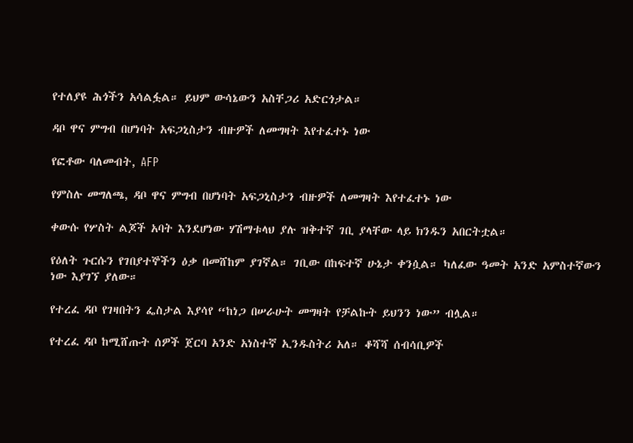የተለያዩ ሕጎችን አሳልፏል። ይህም ውሳኔውን አስቸጋሪ አድርጎታል።

ዳቦ ዋና ምግብ በሆነባት አፍጋኒስታን ብዙዎች ለመግዛት እየተፈተኑ ነው

የፎቶው ባለመብት, AFP

የምስሉ መግለጫ, ዳቦ ዋና ምግብ በሆነባት አፍጋኒስታን ብዙዎች ለመግዛት እየተፈተኑ ነው

ቀውሱ የሦስት ልጆች አባት እንደሆነው ሃሽማቱላህ ያሉ ዝቅተኛ ገቢ ያላቸው ላይ ክንዱን አበርትቷል።

የዕለት ጉርሱን የገበያተኞችን ዕቃ በመሸከም ያገኛል። ገቢው በከፍተኛ ሁኔታ ቀንሷል። ካለፈው ዓመት አንድ አምስተኛውን ነው እያገኘ ያለው።

የተረፈ ዳቦ የገዛበትን ፌስታል እያሳየ “ከነጋ በሠራሁት መግዛት የቻልኩት ይህንን ነው” ብሏል።

የተረፈ ዳቦ ከሚሸጡት ሰዎች ጀርባ አንድ አነስተኛ ኢንዱስትሪ አለ። ቆሻሻ ሰብሳቢዎች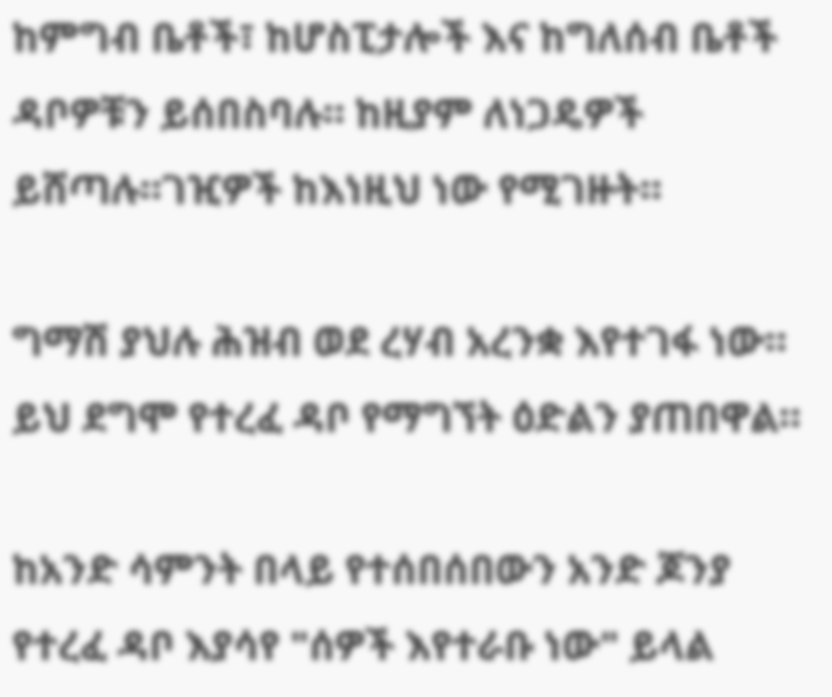ከምግብ ቤቶች፣ ከሆስፒታሎች እና ከግለሰብ ቤቶች ዳቦዎቹን ይሰበስባሉ። ከዚያም ለነጋዴዎች ይሸጣሉ።ገዢዎች ከእነዚህ ነው የሚገዙት።

ግማሽ ያህሉ ሕዝብ ወደ ረሃብ አረንቋ እየተገፋ ነው። ይህ ደግሞ የተረፈ ዳቦ የማግኘት ዕድልን ያጠበዋል።

ከአንድ ሳምንት በላይ የተሰበሰበውን አንድ ጆንያ የተረፈ ዳቦ እያሳየ "ሰዎች እየተራቡ ነው" ይላል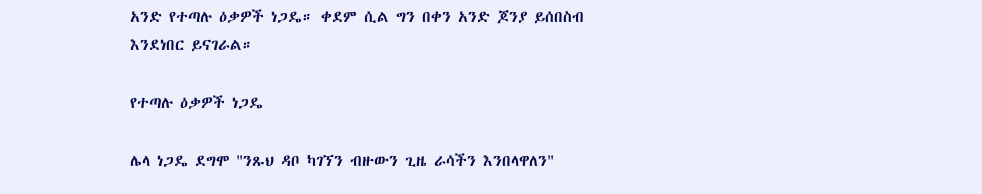አንድ የተጣሉ ዕቃዎች ነጋዴ። ቀደም ሲል ግን በቀን አንድ ጆንያ ይሰበስብ እንደነበር ይናገራል።

የተጣሉ ዕቃዎች ነጋዴ

ሌላ ነጋዴ ደግሞ "ንጹህ ዳቦ ካገኘን ብዙውን ጊዜ ራሳችን እንበላዋለን"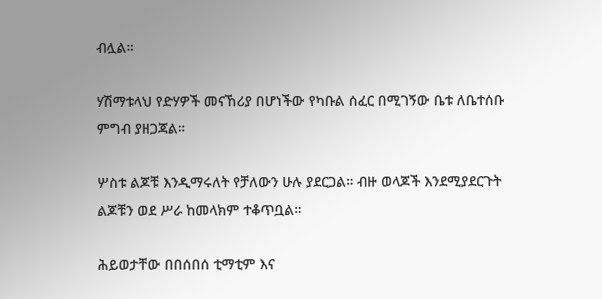ብሏል።

ሃሽማቱላህ የድሃዎች መናኸሪያ በሆነችው የካቡል ሰፈር በሚገኝው ቤቱ ለቤተሰቡ ምግብ ያዘጋጃል።

ሦስቱ ልጆቹ እንዲማሩለት የቻለውን ሁሉ ያደርጋል። ብዙ ወላጆች እንደሚያደርጉት ልጆቹን ወደ ሥራ ከመላክም ተቆጥቧል።

ሕይወታቸው በበሰበሰ ቲማቲም እና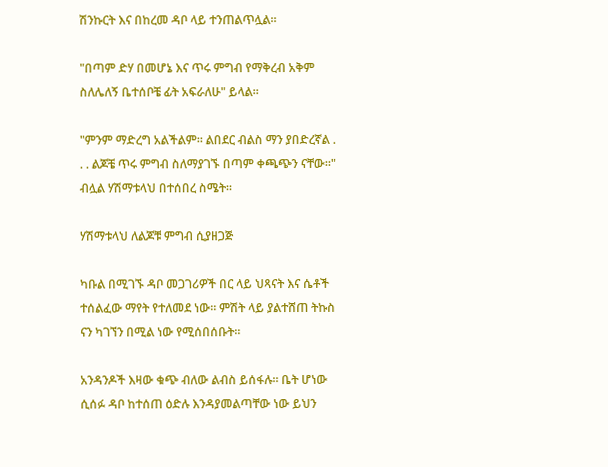ሽንኩርት እና በከረመ ዳቦ ላይ ተንጠልጥሏል።

"በጣም ድሃ በመሆኔ እና ጥሩ ምግብ የማቅረብ አቅም ስለሌለኝ ቤተሰቦቼ ፊት አፍራለሁ" ይላል።

"ምንም ማድረግ አልችልም። ልበደር ብልስ ማን ያበድረኛል . . . ልጆቼ ጥሩ ምግብ ስለማያገኙ በጣም ቀጫጭን ናቸው።" ብሏል ሃሽማቱላህ በተሰበረ ስሜት።

ሃሽማቱላህ ለልጆቹ ምግብ ሲያዘጋጅ

ካቡል በሚገኙ ዳቦ መጋገሪዎች በር ላይ ህጻናት እና ሴቶች ተሰልፈው ማየት የተለመደ ነው። ምሽት ላይ ያልተሸጠ ትኩስ ናን ካገኘን በሚል ነው የሚሰበሰቡት።

አንዳንዶች እዛው ቁጭ ብለው ልብስ ይሰፋሉ። ቤት ሆነው ሲሰፉ ዳቦ ከተሰጠ ዕድሉ እንዳያመልጣቸው ነው ይህን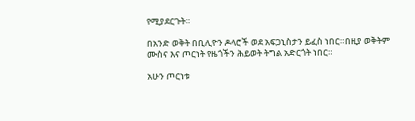የሚያደርጉት።

በአንድ ወቅት በቢሊዮን ዶላሮች ወደ አፍጋኒስታን ይፈስ ነበር።በዚያ ወቅትም ሙስና እና ጦርነት የዜጎችን ሕይወት ትግል አድርጎት ነበር።

አሁን ጦርነቱ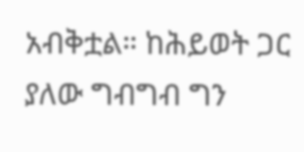አብቅቷል። ከሕይወት ጋር ያለው ግብግብ ግን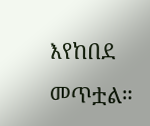እየከበደ መጥቷል።